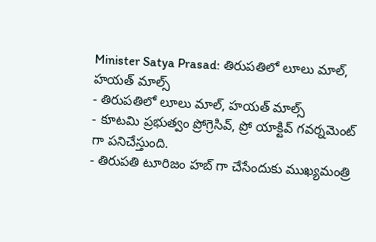Minister Satya Prasad: తిరుపతిలో లూలు మాల్, హయత్ మాల్స్
- తిరుపతిలో లూలు మాల్, హయత్ మాల్స్
- కూటమి ప్రభుత్వం ప్రోగ్రెసివ్, ప్రో యాక్టివ్ గవర్నమెంట్ గా పనిచేస్తుంది.
- తిరుపతి టూరిజం హబ్ గా చేసేందుకు ముఖ్యమంత్రి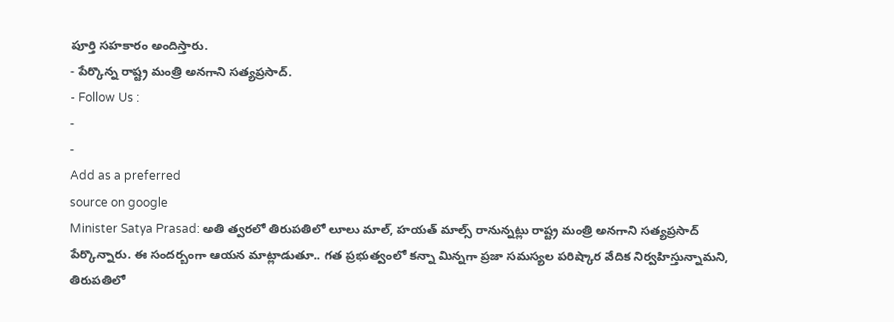పూర్తి సహకారం అందిస్తారు.
- పేర్కొన్న రాష్ట్ర మంత్రి అనగాని సత్యప్రసాద్.
- Follow Us :
-
-
Add as a preferred
source on google
Minister Satya Prasad: అతి త్వరలో తిరుపతిలో లూలు మాల్, హయత్ మాల్స్ రానున్నట్లు రాష్ట్ర మంత్రి అనగాని సత్యప్రసాద్ పేర్కొన్నారు. ఈ సందర్బంగా ఆయన మాట్లాడుతూ.. గత ప్రభుత్వంలో కన్నా మిన్నగా ప్రజా సమస్యల పరిష్కార వేదిక నిర్వహిస్తున్నామని, తిరుపతిలో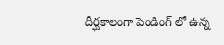దీర్ఘకాలంగా పెండింగ్ లో ఉన్న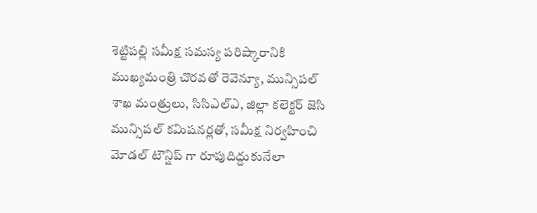శెట్టిపల్లి సమీక్ష సమస్య పరిష్కారానికి ముఖ్యమంత్రి చొరవతో రెవెన్యూ, మున్సిపల్ శాఖ మంత్రులు, సిసిఎల్ఎ, జిల్లా కలెక్టర్ జెసి మున్సిపల్ కమిషనర్లతో, సమీక్ష నిర్వహించి మోడల్ టౌన్షిప్ గా రూపుదిద్దుకునేలా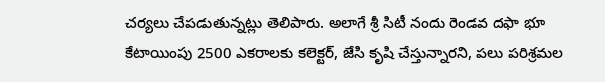చర్యలు చేపడుతున్నట్లు తెలిపారు. అలాగే శ్రీ సిటీ నందు రెండవ దఫా భూ కేటాయింపు 2500 ఎకరాలకు కలెక్టర్, జేసి కృషి చేస్తున్నారని, పలు పరిశ్రమల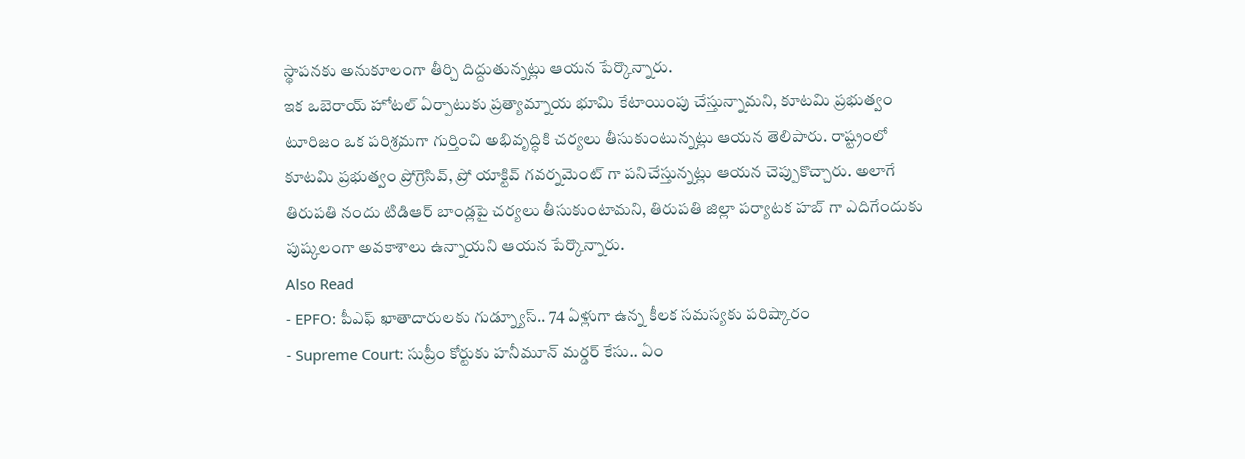స్థాపనకు అనుకూలంగా తీర్చి దిద్దుతున్నట్లు ఆయన పేర్కొన్నారు.
ఇక ఒబెరాయ్ హోటల్ ఏర్పాటుకు ప్రత్యామ్నాయ భూమి కేటాయింపు చేస్తున్నామని, కూటమి ప్రభుత్వం టూరిజం ఒక పరిశ్రమగా గుర్తించి అభివృద్ధికి చర్యలు తీసుకుంటున్నట్లు ఆయన తెలిపారు. రాష్ట్రంలో కూటమి ప్రభుత్వం ప్రోగ్రెసివ్, ప్రో యాక్టివ్ గవర్నమెంట్ గా పనిచేస్తున్నట్లు ఆయన చెప్పుకొచ్చారు. అలాగే తిరుపతి నందు టిడిఆర్ బాండ్లపై చర్యలు తీసుకుంటామని, తిరుపతి జిల్లా పర్యాటక హబ్ గా ఎదిగేందుకు పుష్కలంగా అవకాశాలు ఉన్నాయని ఆయన పేర్కొన్నారు.
Also Read
- EPFO: పీఎఫ్ ఖాతాదారులకు గుడ్న్యూస్.. 74 ఏళ్లుగా ఉన్న కీలక సమస్యకు పరిష్కారం
- Supreme Court: సుప్రీం కోర్టుకు హనీమూన్ మర్డర్ కేసు.. ఏం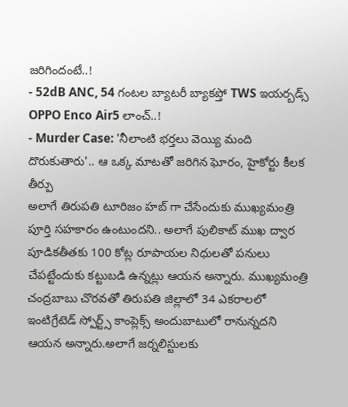జరిగిందంటే..!
- 52dB ANC, 54 గంటల బ్యాటరీ బ్యాకప్తో TWS ఇయర్బడ్స్ OPPO Enco Air5 లాంచ్..!
- Murder Case: 'నీలాంటి భర్తలు వెయ్యి మంది దొరుకుతారు'.. ఆ ఒక్క మాటతో జరిగిన ఘోరం, హైకోర్టు కీలక తీర్పు
అలాగే తిరుపతి టూరిజం హబ్ గా చేసేందుకు ముఖ్యమంత్రి పూర్తి సహకారం ఉంటుందని.. అలాగే పులికాట్ ముఖ ద్వార పూడికతీతకు 100 కోట్ల రూపాయల నిధులతో పనులు చేపట్టేందుకు కట్టుబడి ఉన్నట్లు ఆయన అన్నారు. ముఖ్యమంత్రి చంద్రబాబు చొరవతో తిరుపతి జిల్లాలో 34 ఎకరాలలో ఇంటిగ్రేటెడ్ స్పోర్ట్స్ కాంప్లెక్స్ అందుబాటులో రానున్నదని ఆయన అన్నారు.అలాగే జర్నలిస్టులకు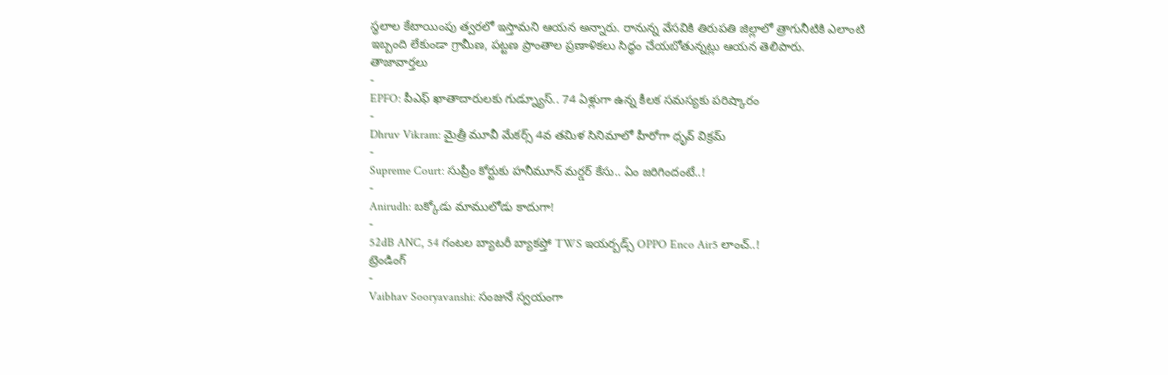స్థలాల కేటాయింపు త్వరలో ఇస్తామని ఆయన అన్నారు. రానున్న వేసవికి తిరుపతి జిల్లాలో త్రాగునీటికి ఎలాంటి ఇబ్బంది లేకుండా గ్రామీణ, పట్టణ ప్రాంతాల ప్రణాళికలు సిద్ధం చేయబోతున్నట్లు ఆయన తెలిపారు.
తాజావార్తలు
-
EPFO: పీఎఫ్ ఖాతాదారులకు గుడ్న్యూస్.. 74 ఏళ్లుగా ఉన్న కీలక సమస్యకు పరిష్కారం
-
Dhruv Vikram: మైత్రీ మూవీ మేకర్స్ 4వ తమిళ సినిమాలో హీరోగా ధృవ్ విక్రమ్
-
Supreme Court: సుప్రీం కోర్టుకు హనీమూన్ మర్డర్ కేసు.. ఏం జరిగిందంటే..!
-
Anirudh: బక్కోడు మాములోడు కాదుగా!
-
52dB ANC, 54 గంటల బ్యాటరీ బ్యాకప్తో TWS ఇయర్బడ్స్ OPPO Enco Air5 లాంచ్..!
ట్రెండింగ్
-
Vaibhav Sooryavanshi: సంజునే స్వయంగా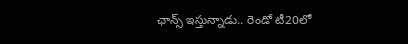ఛాన్స్ ఇస్తున్నాడు.. రెండో టీ20లో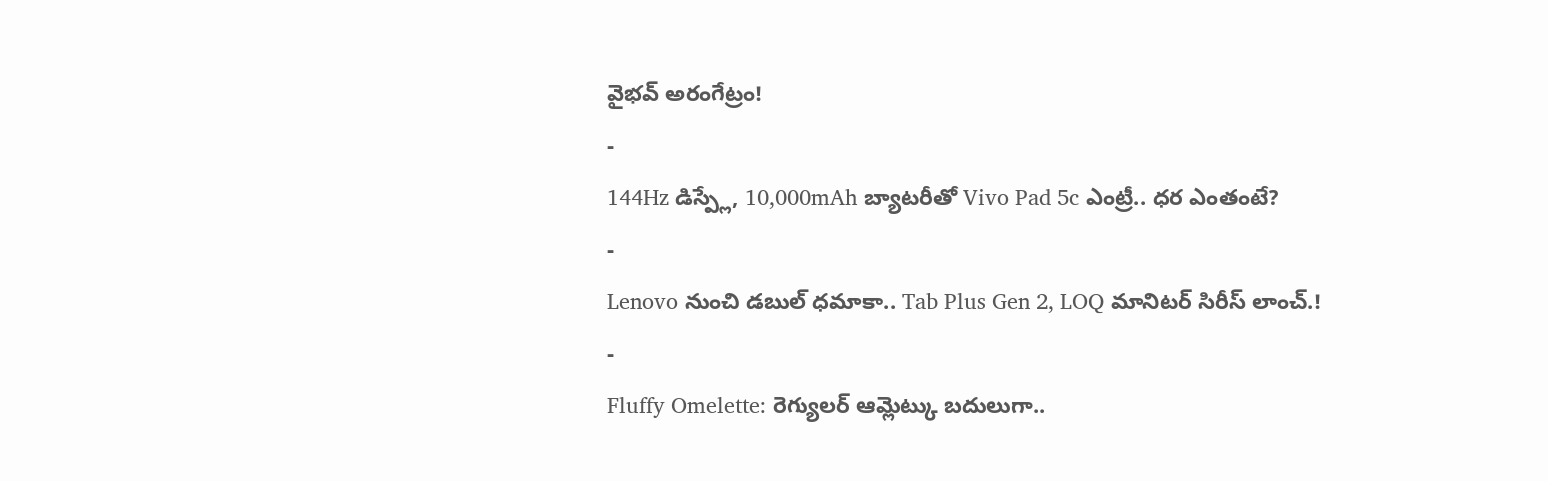వైభవ్ అరంగేట్రం!
-
144Hz డిస్ప్లే, 10,000mAh బ్యాటరీతో Vivo Pad 5c ఎంట్రీ.. ధర ఎంతంటే?
-
Lenovo నుంచి డబుల్ ధమాకా.. Tab Plus Gen 2, LOQ మానిటర్ సిరీస్ లాంచ్.!
-
Fluffy Omelette: రెగ్యులర్ ఆమ్లెట్కు బదులుగా..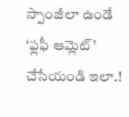స్పాంజీలా ఉండే ‘ఫ్లఫీ ఆమ్లెట్’ చేసేయండి ఇలా.!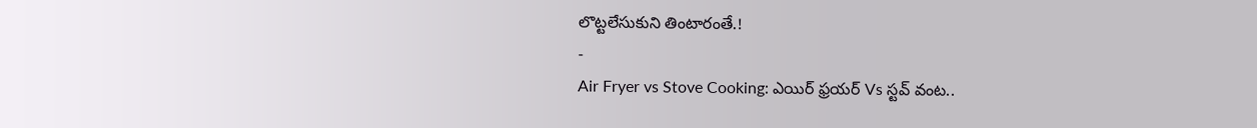లొట్టలేసుకుని తింటారంతే.!
-
Air Fryer vs Stove Cooking: ఎయిర్ ఫ్రయర్ Vs స్టవ్ వంట..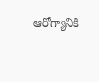ఆరోగ్యానికి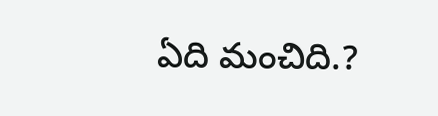ఏది మంచిది.?